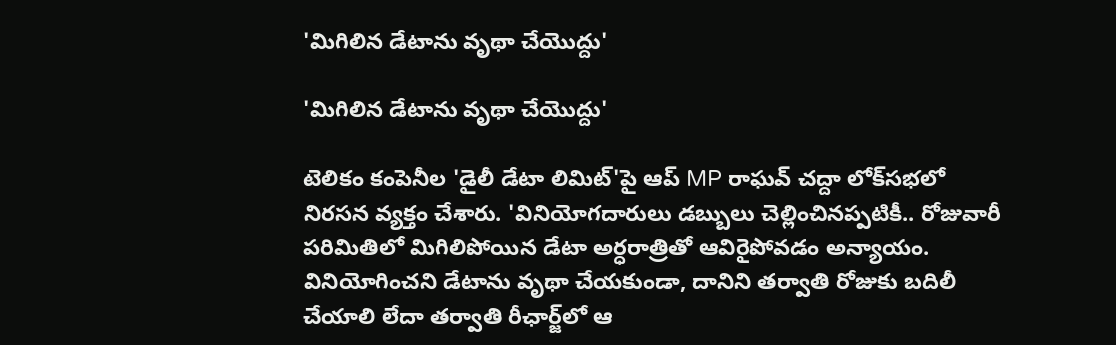'మిగిలిన డేటాను వృథా చేయొద్దు'

'మిగిలిన డేటాను వృథా చేయొద్దు'

టెలికం కంపెనీల 'డైలీ డేటా లిమిట్'పై ఆప్ MP రాఘవ్ చద్దా లోక్‌సభలో నిరసన వ్యక్తం చేశారు. 'వినియోగదారులు డబ్బులు చెల్లించినప్పటికీ.. రోజువారీ పరిమితిలో మిగిలిపోయిన డేటా అర్ధరాత్రితో ఆవిరైపోవడం అన్యాయం. వినియోగించని డేటాను వృథా చేయకుండా, దానిని తర్వాతి రోజుకు బదిలీ చేయాలి లేదా తర్వాతి రీఛార్జ్‌లో ఆ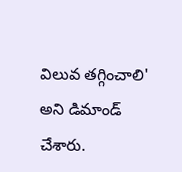విలువ తగ్గించాలి' అని డిమాండ్ చేశారు.